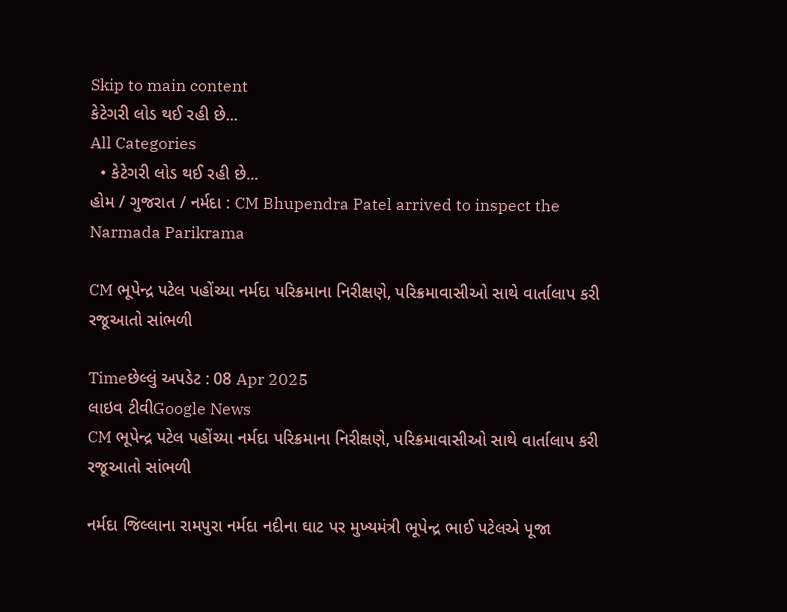Skip to main content
કેટેગરી લોડ થઈ રહી છે...
All Categories
  • કેટેગરી લોડ થઈ રહી છે...
હોમ / ગુજરાત / નર્મદા : CM Bhupendra Patel arrived to inspect the Narmada Parikrama

CM ભૂપેન્દ્ર પટેલ પહોંચ્યા નર્મદા પરિક્રમાના નિરીક્ષણે, પરિક્રમાવાસીઓ સાથે વાર્તાલાપ કરી રજૂઆતો સાંભળી

Timeછેલ્લું અપડેટ : 08 Apr 2025
લાઇવ ટીવીGoogle News
CM ભૂપેન્દ્ર પટેલ પહોંચ્યા નર્મદા પરિક્રમાના નિરીક્ષણે, પરિક્રમાવાસીઓ સાથે વાર્તાલાપ કરી રજૂઆતો સાંભળી

નર્મદા જિલ્લાના રામપુરા નર્મદા નદીના ઘાટ પર મુખ્યમંત્રી ભૂપેન્દ્ર ભાઈ પટેલએ પૂજા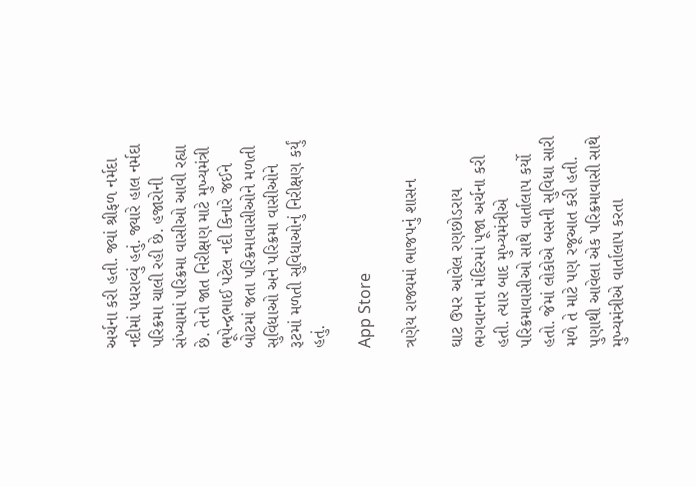અર્ચના કરી હતી. જ્યાં શ્રીફળ નર્મદા નદીમાં પધરાવ્યું હતું. જ્યારે હાલ નર્મદા પરિક્રમા ચાલી રહી છે. હજારોની સંખ્યામાં પરિક્રમા વાસીઓ આવી રહ્યા છે. તેનો જાત નિરીક્ષણ માટે મુખ્યમંત્રી ભૂપેન્દ્રભાઈ પટેલ નદી કિનારે જઈને બોટમાં જતા પરિક્રમાવાસીઓને મળતી સુવિધાઓ અને પરિક્રમા વાસીઓને રૂટમાં મળતી સુવિધાઓનું નિરીક્ષણ કર્યું હતું.

App Store

ત્રણેય રાજ્યમાં ભાજપનું શાસન

ઘાટ ઉપર આવેલ રણછોડરાય ભગવાનના મંદિરમાં પૂજા અર્ચના કરી હતી. ત્યાર બાદ મુખ્યમંત્રીએ પરિક્રમાવાસીઓ સાથે વાર્તાલાપ કર્યો હતો. જેમાં લોકોએ બસની સુવિધા સારી મળે તે માટે પણ રજૂઆત કરી હતી. પુણાથી આવેલા એક પરિક્રમાવાસી સાથે મુખ્યમંત્રીએ વાર્તાલાપ કરતા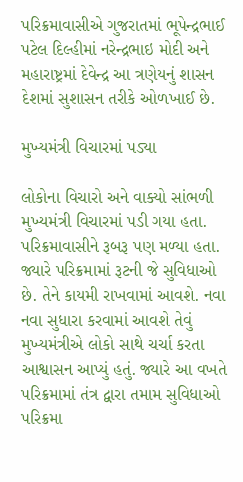પરિક્રમાવાસીએ ગુજરાતમાં ભૂપેન્દ્રભાઈ પટેલ દિલ્હીમાં નરેન્દ્રભાઇ મોદી અને મહારાષ્ટ્રમાં દેવેન્દ્ર આ ત્રણેયનું શાસન દેશમાં સુશાસન તરીકે ઓળખાઈ છે.

મુખ્યમંત્રી વિચારમાં પડ્યા

લોકોના વિચારો અને વાક્યો સાંભળી મુખ્યમંત્રી વિચારમાં પડી ગયા હતા. પરિક્રમાવાસીને રૂબરૂ પણ મળ્યા હતા. જ્યારે પરિક્રમામાં રૂટની જે સુવિધાઓ છે. તેને કાયમી રાખવામાં આવશે. નવા નવા સુધારા કરવામાં આવશે તેવું મુખ્યમંત્રીએ લોકો સાથે ચર્ચા કરતા આશ્વાસન આપ્યું હતું. જ્યારે આ વખતે પરિક્રમામાં તંત્ર દ્વારા તમામ સુવિધાઓ પરિક્રમા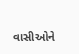વાસીઓને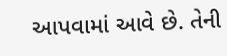આપવામાં આવે છે. તેની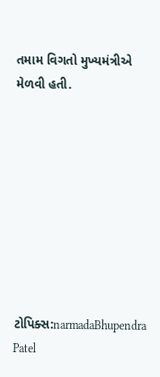તમામ વિગતો મુખ્યમંત્રીએ મેળવી હતી.









ટોપિક્સ:narmadaBhupendra Patel